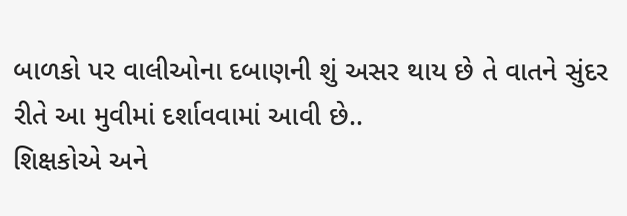બાળકો પર વાલીઓના દબાણની શું અસર થાય છે તે વાતને સુંદર રીતે આ મુવીમાં દર્શાવવામાં આવી છે..
શિક્ષકોએ અને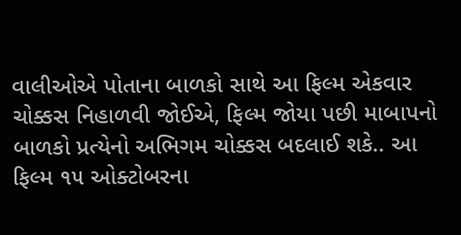વાલીઓએ પોતાના બાળકો સાથે આ ફિલ્મ એકવાર ચોક્કસ નિહાળવી જોઈએ, ફિલ્મ જોયા પછી માબાપનો બાળકો પ્રત્યેનો અભિગમ ચોક્કસ બદલાઈ શકે.. આ ફિલ્મ ૧૫ ઓક્ટોબરના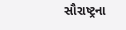સૌરાષ્ટ્રના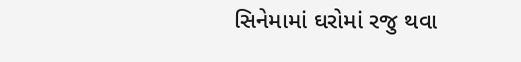સિનેમામાં ઘરોમાં રજુ થવા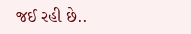જઈ રહી છે..